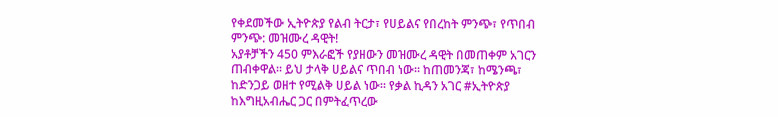የቀደመችው ኢትዮጵያ የልብ ትርታ፣ የሀይልና የበረከት ምንጭ፣ የጥበብ ምንጭ: መዝሙረ ዳዊት!
አያቶቻችን 450 ምእራፎች የያዘውን መዝሙረ ዳዊት በመጠቀም አገርን ጠብቀዋል። ይህ ታላቅ ሀይልና ጥበብ ነው። ከጠመንጃ፣ ከሜንጫ፣ ከድንጋይ ወዘተ የሚልቅ ሀይል ነው። የቃል ኪዳን አገር #ኢትዮጵያ ከእግዚአብሔር ጋር በምትፈጥረው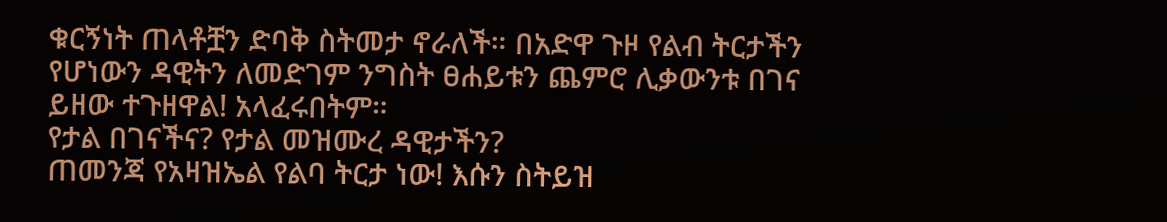ቁርኝነት ጠላቶቿን ድባቅ ስትመታ ኖራለች። በአድዋ ጉዞ የልብ ትርታችን የሆነውን ዳዊትን ለመድገም ንግስት ፀሐይቱን ጨምሮ ሊቃውንቱ በገና ይዘው ተጉዘዋል! አላፈሩበትም።
የታል በገናችና? የታል መዝሙረ ዳዊታችን?
ጠመንጃ የአዛዝኤል የልባ ትርታ ነው! እሱን ስትይዝ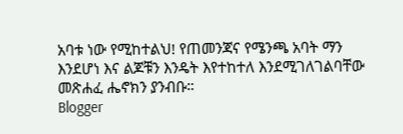አባቱ ነው የሚከተልህ! የጠመንጃና የሜንጫ አባት ማን እንደሆነ እና ልጆቹን እንዴት እየተከተለ እንደሚገለገልባቸው መጽሐፈ ሔኖክን ያንብቡ።
Blogger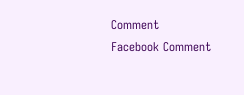Comment
Facebook Comment